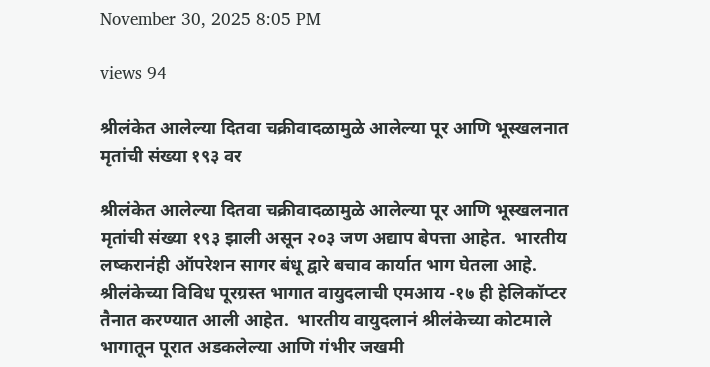November 30, 2025 8:05 PM

views 94

श्रीलंकेत आलेल्या दितवा चक्रीवादळामुळे आलेल्या पूर आणि भूस्खलनात मृतांची संख्या १९३ वर

श्रीलंकेत आलेल्या दितवा चक्रीवादळामुळे आलेल्या पूर आणि भूस्खलनात मृतांची संख्या १९३ झाली असून २०३ जण अद्याप बेपत्ता आहेत.  भारतीय लष्करानंही ऑपरेशन सागर बंधू द्वारे बचाव कार्यात भाग घेतला आहे. श्रीलंकेच्या विविध पूरग्रस्त भागात वायुदलाची एमआय -१७ ही हेलिकॉप्टर तैनात करण्यात आली आहेत.  भारतीय वायुदलानं श्रीलंकेच्या कोटमाले भागातून पूरात अडकलेल्या आणि गंभीर जखमी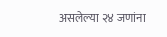असलेल्या २४ जणांना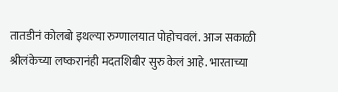तातडीनं कोलबो इथल्या रुग्णालयात पोहोचवलं. आज सकाळी श्रीलंकेच्या लष्करानंही मदतशिबीर सुरु केलं आहे. भारताच्या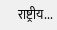राष्ट्रीय...